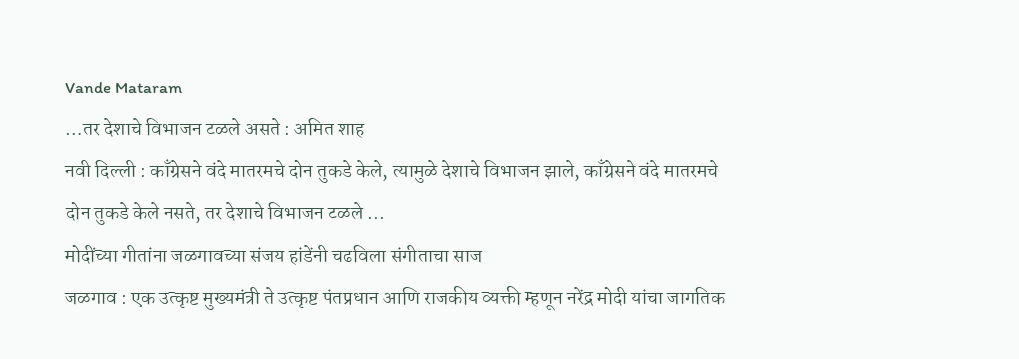Vande Mataram
…तर देशाचे विभाजन टळले असते : अमित शाह
नवी दिल्ली : काँग्रेसने वंदे मातरमचे दोन तुकडे केले, त्यामुळे देशाचे विभाजन झाले, काँग्रेसने वंदे मातरमचे दोन तुकडे केले नसते, तर देशाचे विभाजन टळले ...
मोदींच्या गीतांना जळगावच्या संजय हांडेंनी चढविला संगीताचा साज
जळगाव : एक उत्कृष्ट मुख्यमंत्री ते उत्कृष्ट पंतप्रधान आणि राजकीय व्यक्ती म्हणून नरेंद्र मोदी यांचा जागतिक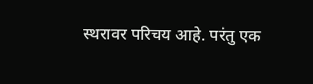स्थरावर परिचय आहे. परंतु एक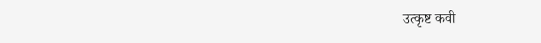उत्कृष्ट कवी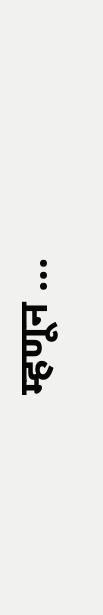म्हणून ...